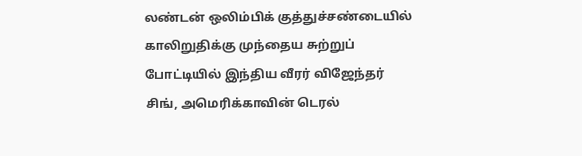லண்டன் ஒலிம்பிக் குத்துச்சண்டையில் காலிறுதிக்கு முந்தைய சுற்றுப் போட்டியில் இந்திய வீரர் விஜேந்தர் சிங், அமெரிக்காவின் டெரல்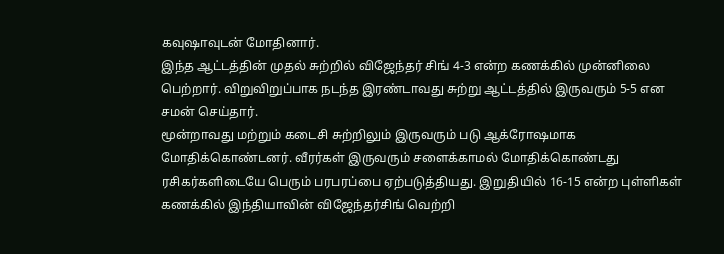கவுஷாவுடன் மோதினார்.
இந்த ஆட்டத்தின் முதல் சுற்றில் விஜேந்தர் சிங் 4-3 என்ற கணக்கில் முன்னிலை பெற்றார். விறுவிறுப்பாக நடந்த இரண்டாவது சுற்று ஆட்டத்தில் இருவரும் 5-5 என சமன் செய்தார்.
மூன்றாவது மற்றும் கடைசி சுற்றிலும் இருவரும் படு ஆக்ரோஷமாக மோதிக்கொண்டனர். வீரர்கள் இருவரும் சளைக்காமல் மோதிக்கொண்டது ரசிகர்களிடையே பெரும் பரபரப்பை ஏற்படுத்தியது. இறுதியில் 16-15 என்ற புள்ளிகள் கணக்கில் இந்தியாவின் விஜேந்தர்சிங் வெற்றி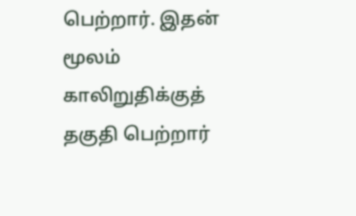பெற்றார். இதன் மூலம் காலிறுதிக்குத் தகுதி பெற்றார்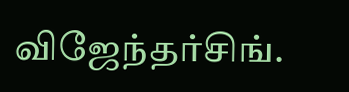விஜேந்தர்சிங்.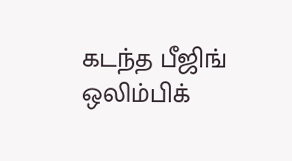கடந்த பீஜிங் ஒலிம்பிக்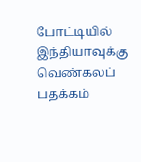போட்டியில் இந்தியாவுக்கு வெண்கலப் பதக்கம்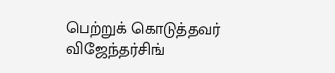பெற்றுக் கொடுத்தவர் விஜேந்தர்சிங்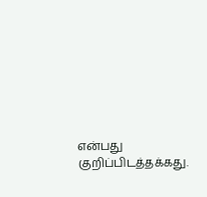என்பது குறிப்பிடத்தக்கது.